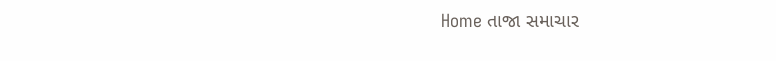Home તાજા સમાચાર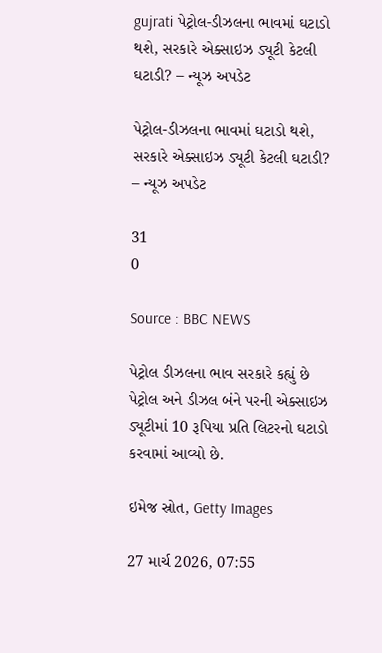gujrati પેટ્રોલ-ડીઝલના ભાવમાં ઘટાડો થશે, સરકારે એક્સાઇઝ ડ્યૂટી કેટલી ઘટાડી? – ન્યૂઝ અપડેટ

પેટ્રોલ-ડીઝલના ભાવમાં ઘટાડો થશે, સરકારે એક્સાઇઝ ડ્યૂટી કેટલી ઘટાડી? – ન્યૂઝ અપડેટ

31
0

Source : BBC NEWS

પેટ્રોલ ડીઝલના ભાવ સરકારે કહ્યું છે પેટ્રોલ અને ડીઝલ બંને પરની એક્સાઇઝ ડ્યૂટીમાં 10 રૂપિયા પ્રતિ લિટરનો ઘટાડો કરવામાં આવ્યો છે.

ઇમેજ સ્રોત, Getty Images

27 માર્ચ 2026, 07:55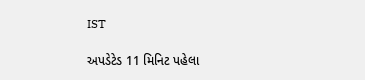IST

અપડેટેડ 11 મિનિટ પહેલા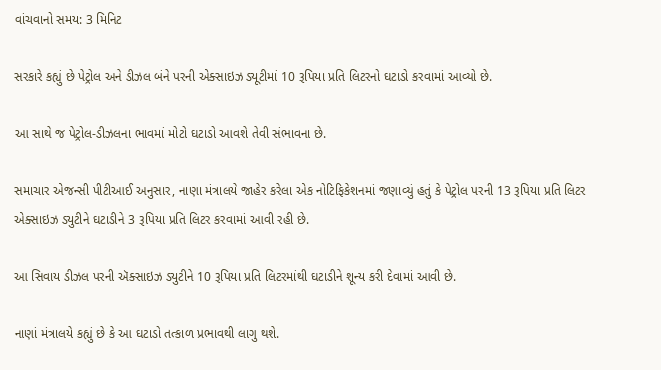વાંચવાનો સમય: 3 મિનિટ

સરકારે કહ્યું છે પેટ્રોલ અને ડીઝલ બંને પરની એક્સાઇઝ ડ્યૂટીમાં 10 રૂપિયા પ્રતિ લિટરનો ઘટાડો કરવામાં આવ્યો છે.

આ સાથે જ પેટ્રોલ-ડીઝલના ભાવમાં મોટો ઘટાડો આવશે તેવી સંભાવના છે.

સમાચાર એજન્સી પીટીઆઈ અનુસાર, નાણા મંત્રાલયે જાહેર કરેલા એક નોટિફિકેશનમાં જણાવ્યું હતું કે પેટ્રોલ પરની 13 રૂપિયા પ્રતિ લિટર એક્સાઇઝ ડ્યુટીને ઘટાડીને 3 રૂપિયા પ્રતિ લિટર કરવામાં આવી રહી છે.

આ સિવાય ડીઝલ પરની ઍક્સાઇઝ ડ્યુટીને 10 રૂપિયા પ્રતિ લિટરમાંથી ઘટાડીને શૂન્ય કરી દેવામાં આવી છે.

નાણાં મંત્રાલયે કહ્યું છે કે આ ઘટાડો તત્કાળ પ્રભાવથી લાગુ થશે.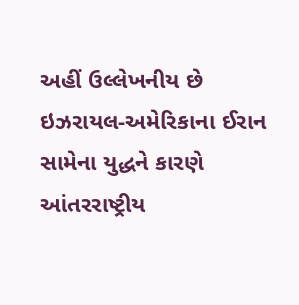અહીં ઉલ્લેખનીય છે ઇઝરાયલ-અમેરિકાના ઈરાન સામેના યુદ્ધને કારણે આંતરરાષ્ટ્રીય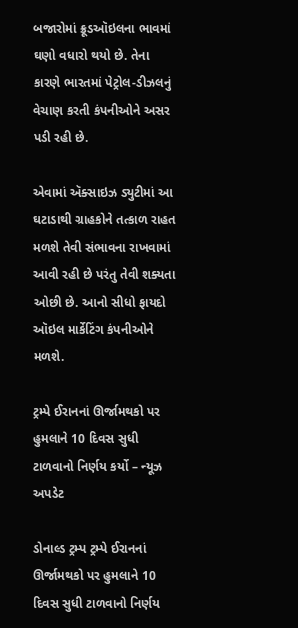બજારોમાં ક્રૂડઑઇલના ભાવમાં ઘણો વધારો થયો છે. તેના કારણે ભારતમાં પેટ્રોલ-ડીઝલનું વેચાણ કરતી કંપનીઓને અસર પડી રહી છે.

એવામાં ઍક્સાઇઝ ડ્યુટીમાં આ ઘટાડાથી ગ્રાહકોને તત્કાળ રાહત મળશે તેવી સંભાવના રાખવામાં આવી રહી છે પરંતુ તેવી શક્યતા ઓછી છે. આનો સીધો ફાયદો ઑઇલ માર્કેટિંગ કંપનીઓને મળશે.

ટ્રમ્પે ઈરાનનાં ઊર્જામથકો પર હુમલાને 10 દિવસ સુધી ટાળવાનો નિર્ણય કર્યો – ન્યૂઝ અપડેટ

ડોનાલ્ડ ટ્રમ્પ ટ્રમ્પે ઈરાનનાં ઊર્જામથકો પર હુમલાને 10 દિવસ સુધી ટાળવાનો નિર્ણય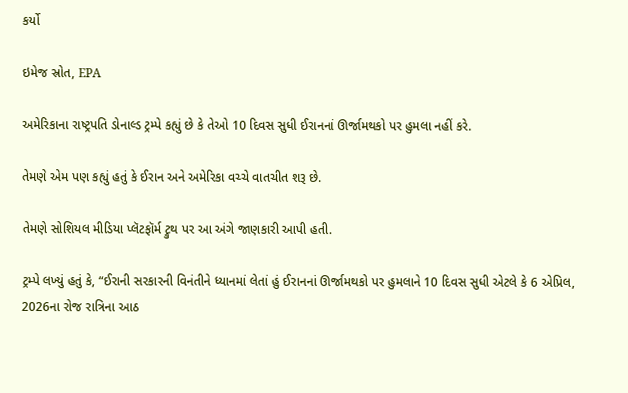કર્યો

ઇમેજ સ્રોત, EPA

અમેરિકાના રાષ્ટ્રપતિ ડોનાલ્ડ ટ્રમ્પે કહ્યું છે કે તેઓ 10 દિવસ સુધી ઈરાનનાં ઊર્જામથકો પર હુમલા નહીં કરે.

તેમણે એમ પણ કહ્યું હતું કે ઈરાન અને અમેરિકા વચ્ચે વાતચીત શરૂ છે.

તેમણે સોશિયલ મીડિયા પ્લૅટફૉર્મ ટ્રુથ પર આ અંગે જાણકારી આપી હતી.

ટ્રમ્પે લખ્યું હતું કે, “ઈરાની સરકારની વિનંતીને ધ્યાનમાં લેતાં હું ઈરાનનાં ઊર્જામથકો પર હુમલાને 10 દિવસ સુધી એટલે કે 6 એપ્રિલ, 2026ના રોજ રાત્રિના આઠ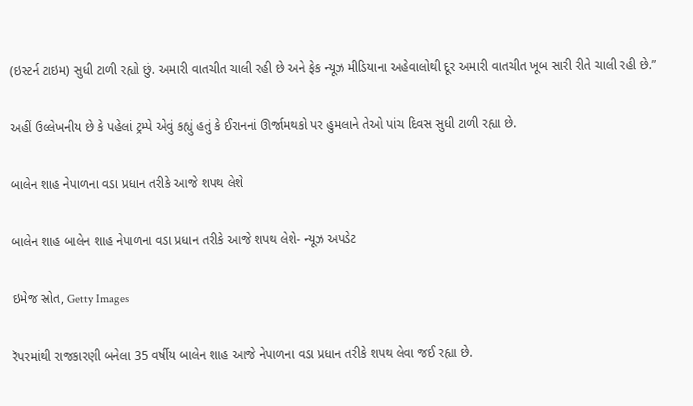(ઇસ્ટર્ન ટાઇમ) સુધી ટાળી રહ્યો છું. અમારી વાતચીત ચાલી રહી છે અને ફેક ન્યૂઝ મીડિયાના અહેવાલોથી દૂર અમારી વાતચીત ખૂબ સારી રીતે ચાલી રહી છે.”

અહીં ઉલ્લેખનીય છે કે પહેલાં ટ્રમ્પે એવું કહ્યું હતું કે ઈરાનનાં ઊર્જામથકો પર હુમલાને તેઓ પાંચ દિવસ સુધી ટાળી રહ્યા છે.

બાલેન શાહ નેપાળના વડા પ્રધાન તરીકે આજે શપથ લેશે

બાલેન શાહ બાલેન શાહ નેપાળના વડા પ્રધાન તરીકે આજે શપથ લેશે- ન્યૂઝ અપડેટ

ઇમેજ સ્રોત, Getty Images

રૅપરમાંથી રાજકારણી બનેલા 35 વર્ષીય બાલેન શાહ આજે નેપાળના વડા પ્રધાન તરીકે શપથ લેવા જઈ રહ્યા છે.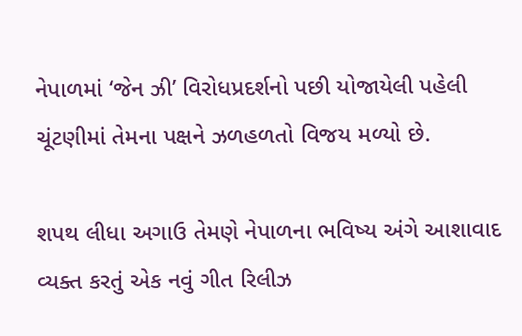નેપાળમાં ‘જેન ઝી’ વિરોધપ્રદર્શનો પછી યોજાયેલી પહેલી ચૂંટણીમાં તેમના પક્ષને ઝળહળતો વિજય મળ્યો છે.

શપથ લીધા અગાઉ તેમણે નેપાળના ભવિષ્ય અંગે આશાવાદ વ્યક્ત કરતું એક નવું ગીત રિલીઝ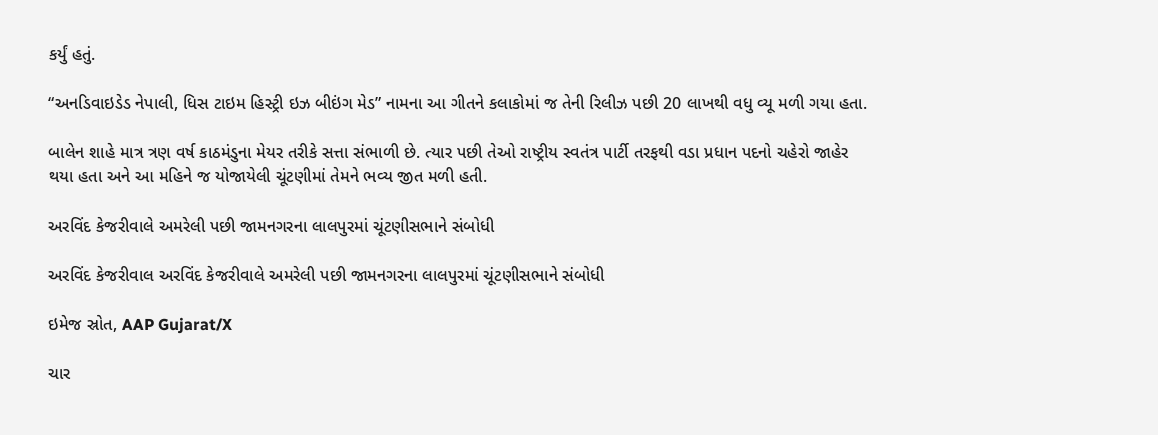કર્યું હતું.

“અનડિવાઇડેડ નેપાલી, ધિસ ટાઇમ હિસ્ટ્રી ઇઝ બીઇંગ મેડ” નામના આ ગીતને કલાકોમાં જ તેની રિલીઝ પછી 20 લાખથી વધુ વ્યૂ મળી ગયા હતા.

બાલેન શાહે માત્ર ત્રણ વર્ષ કાઠમંડુના મેયર તરીકે સત્તા સંભાળી છે. ત્યાર પછી તેઓ રાષ્ટ્રીય સ્વતંત્ર પાર્ટી તરફથી વડા પ્રધાન પદનો ચહેરો જાહેર થયા હતા અને આ મહિને જ યોજાયેલી ચૂંટણીમાં તેમને ભવ્ય જીત મળી હતી.

અરવિંદ કેજરીવાલે અમરેલી પછી જામનગરના લાલપુરમાં ચૂંટણીસભાને સંબોધી

અરવિંદ કેજરીવાલ અરવિંદ કેજરીવાલે અમરેલી પછી જામનગરના લાલપુરમાં ચૂંટણીસભાને સંબોધી

ઇમેજ સ્રોત, AAP Gujarat/X

ચાર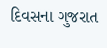દિવસના ગુજરાત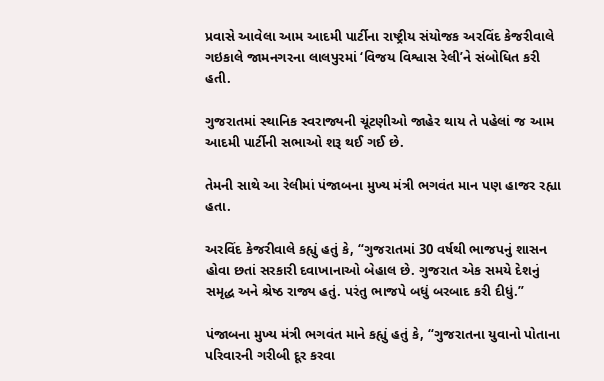પ્રવાસે આવેલા આમ આદમી પાર્ટીના રાષ્ટ્રીય સંયોજક અરવિંદ કેજરીવાલે ગઇકાલે જામનગરના લાલપુરમાં ‘વિજય વિશ્વાસ રેલી’ને સંબોધિત કરી હતી.

ગુજરાતમાં સ્થાનિક સ્વરાજ્યની ચૂંટણીઓ જાહેર થાય તે પહેલાં જ આમ આદમી પાર્ટીની સભાઓ શરૂ થઈ ગઈ છે.

તેમની સાથે આ રેલીમાં પંજાબના મુખ્ય મંત્રી ભગવંત માન પણ હાજર રહ્યા હતા.

અરવિંદ કેજરીવાલે કહ્યું હતું કે, “ગુજરાતમાં 30 વર્ષથી ભાજપનું શાસન હોવા છતાં સરકારી દવાખાનાઓ બેહાલ છે. ગુજરાત એક સમયે દેશનું સમૃદ્ધ અને શ્રેષ્ઠ રાજ્ય હતું. પરંતુ ભાજપે બધું બરબાદ કરી દીધું.”

પંજાબના મુખ્ય મંત્રી ભગવંત માને કહ્યું હતું કે, “ગુજરાતના યુવાનો પોતાના પરિવારની ગરીબી દૂર કરવા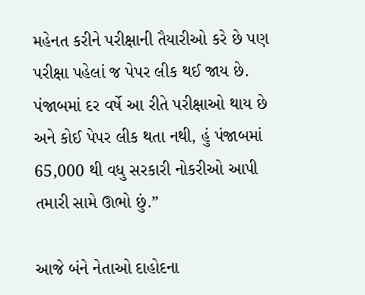મહેનત કરીને પરીક્ષાની તૈયારીઓ કરે છે પણ પરીક્ષા પહેલાં જ પેપર લીક થઈ જાય છે. પંજાબમાં દર વર્ષે આ રીતે પરીક્ષાઓ થાય છે અને કોઈ પેપર લીક થતા નથી, હું પંજાબમાં 65,000 થી વધુ સરકારી નોકરીઓ આપી તમારી સામે ઊભો છું.”

આજે બંને નેતાઓ દાહોદના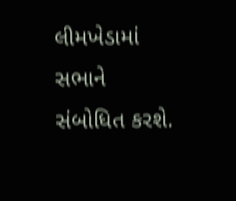લીમખેડામાં સભાને સંબોધિત કરશે.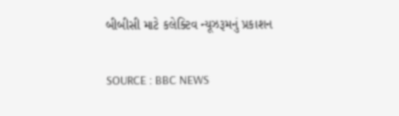બીબીસી માટે કલેક્ટિવ ન્યૂઝરૂમનું પ્રકાશન

SOURCE : BBC NEWS